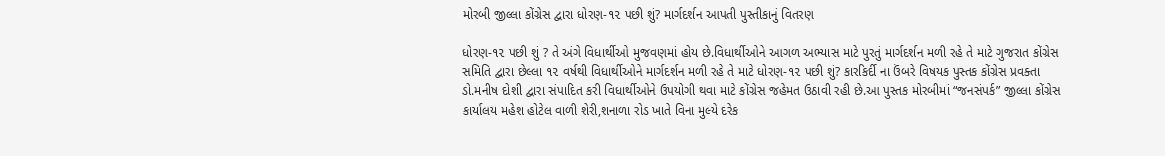મોરબી જીલ્લા કોંગ્રેસ દ્વારા ધોરણ-૧૨ પછી શું? માર્ગદર્શન આપતી પુસ્તીકાનું વિતરણ

ધોરણ-૧૨ પછી શું ? તે અંગે વિધાર્થીઓ મુજવણમાં હોય છે.વિધાર્થીઓને આગળ અભ્યાસ માટે પુરતું માર્ગદર્શન મળી રહે તે માટે ગુજરાત કોંગ્રેસ સમિતિ દ્વારા છેલ્લા ૧૨ વર્ષથી વિધાર્થીઓને માર્ગદર્શન મળી રહે તે માટે ધોરણ-૧૨ પછી શું? કારકિર્દી ના ઉંબરે વિષયક પુસ્તક કોંગ્રેસ પ્રવક્તા ડો.મનીષ દોશી દ્વારા સંપાદિત કરી વિધાર્થીઓને ઉપયોગી થવા માટે કોંગ્રેસ જહેમત ઉઠાવી રહી છે.આ પુસ્તક મોરબીમાં “જનસંપર્ક” જીલ્લા કોંગ્રેસ કાર્યાલય મહેશ હોટેલ વાળી શેરી,શનાળા રોડ ખાતે વિના મુલ્યે દરેક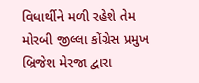વિધાર્થીને મળી રહેશે તેમ મોરબી જીલ્લા કોંગ્રેસ પ્રમુખ બ્રિજેશ મેરજા દ્વારા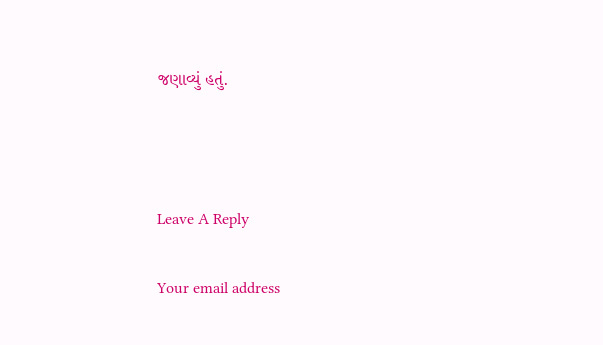જણાવ્યું હતું.



Leave A Reply

Your email address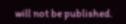will not be published.